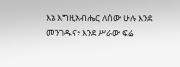እኔ እግዚአብሔር ለሰው ሁሉ እንደ መንገዱና፥ እንደ ሥራው ፍሬ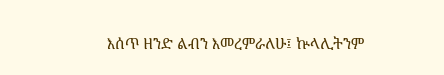እሰጥ ዘንድ ልብን እመረምራለሁ፤ ኵላሊትንም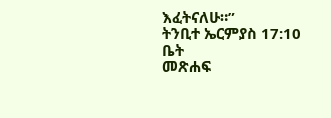እፈትናለሁ።”
ትንቢተ ኤርምያስ 17:10
ቤት
መጽሐፍ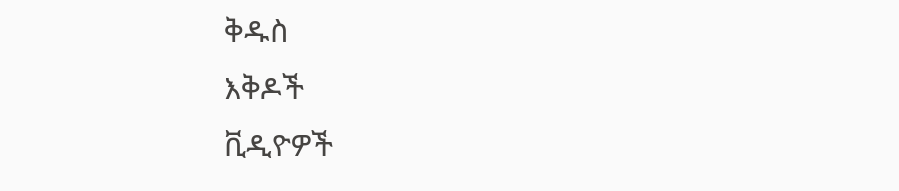ቅዱስ
እቅዶች
ቪዲዮዎች